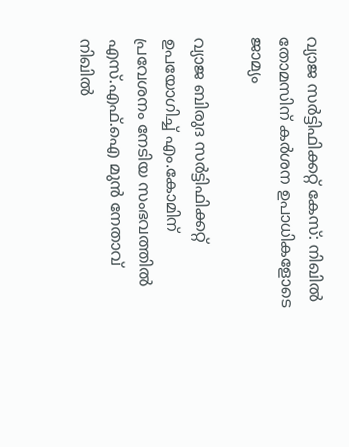വ്യാജ സര്‍ട്ടിഫിക്കറ്റ് കേസ്: നിഖില്‍ തോമസിന് കര്‍ശന ഉപാധികളോടെ ജാമ്യം

വ്യാജ ബിരുദ സര്‍ട്ടിഫിക്കറ്റ് ഉപയോഗിച്ച് എം.കോമിന് പ്രവേശനം നേടിയ സംഭവത്തില്‍ എസ്.എഫ്.ഐ മുന്‍ നേതാവ് നിഖില്‍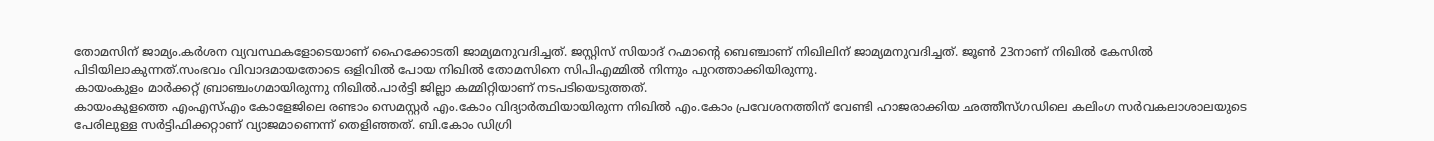തോമസിന് ജാമ്യം.കര്‍ശന വ്യവസ്ഥകളോടെയാണ് ഹൈക്കോടതി ജാമ്യമനുവദിച്ചത്. ജസ്റ്റിസ് സിയാദ് റഹ്മാന്റെ ബെഞ്ചാണ് നിഖിലിന് ജാമ്യമനുവദിച്ചത്. ജൂണ്‍ 23നാണ് നിഖില്‍ കേസില്‍ പിടിയിലാകുന്നത്.സംഭവം വിവാദമായതോടെ ഒളിവില്‍ പോയ നിഖില്‍ തോമസിനെ സിപിഎമ്മില്‍ നിന്നും പുറത്താക്കിയിരുന്നു.
കായംകുളം മാര്‍ക്കറ്റ് ബ്രാഞ്ചംഗമായിരുന്നു നിഖില്‍.പാര്‍ട്ടി ജില്ലാ കമ്മിറ്റിയാണ് നടപടിയെടുത്തത്.
കായംകുളത്തെ എംഎസ്എം കോളേജിലെ രണ്ടാം സെമസ്റ്റര്‍ എം.കോം വിദ്യാര്‍ത്ഥിയായിരുന്ന നിഖില്‍ എം.കോം പ്രവേശനത്തിന് വേണ്ടി ഹാജരാക്കിയ ഛത്തീസ്ഗഡിലെ കലിംഗ സര്‍വകലാശാലയുടെ പേരിലുള്ള സര്‍ട്ടിഫിക്കറ്റാണ് വ്യാജമാണെന്ന് തെളിഞ്ഞത്. ബി.കോം ഡിഗ്രി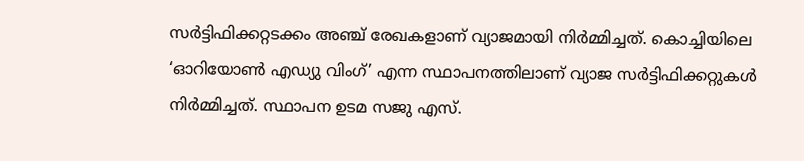സര്‍ട്ടിഫിക്കറ്റടക്കം അഞ്ച് രേഖകളാണ് വ്യാജമായി നിര്‍മ്മിച്ചത്. കൊച്ചിയിലെ ‘ഓറിയോണ്‍ എഡ്യു വിംഗ്’ എന്ന സ്ഥാപനത്തിലാണ് വ്യാജ സര്‍ട്ടിഫിക്കറ്റുകള്‍ നിര്‍മ്മിച്ചത്. സ്ഥാപന ഉടമ സജു എസ്.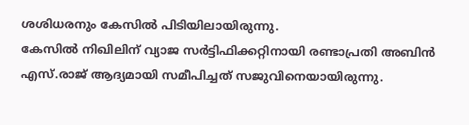ശശിധരനും കേസില്‍ പിടിയിലായിരുന്നു.
കേസില്‍ നിഖിലിന് വ്യാജ സര്‍ട്ടിഫിക്കറ്റിനായി രണ്ടാപ്രതി അബിന്‍ എസ്.രാജ് ആദ്യമായി സമീപിച്ചത് സജുവിനെയായിരുന്നു.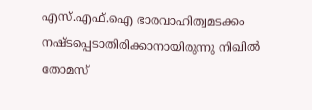എസ്.എഫ്.ഐ ഭാരവാഹിത്വമടക്കം നഷ്ടപ്പെടാതിരിക്കാനായിരുന്നു നിഖില്‍ തോമസ്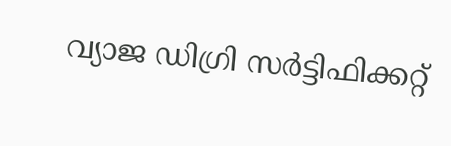വ്യാജ ഡിഗ്രി സര്‍ട്ടിഫിക്കറ്റ്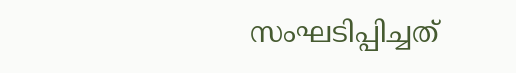സംഘടിപ്പിച്ചത്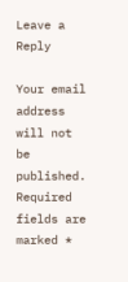Leave a Reply

Your email address will not be published. Required fields are marked *